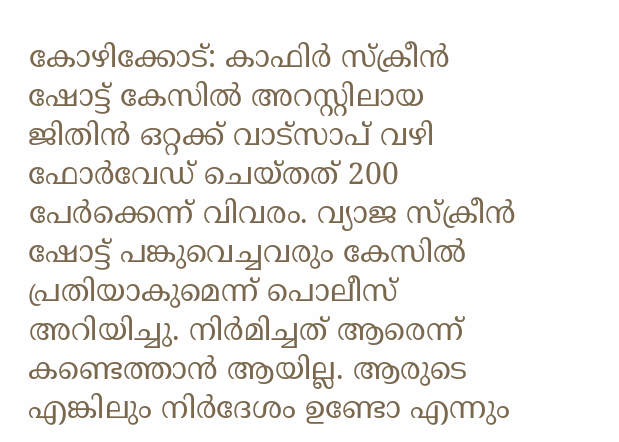കോഴിക്കോട്: കാഫിർ സ്ക്രീൻ ഷോട്ട് കേസിൽ അറസ്റ്റിലായ ജിതിൻ ഒറ്റക്ക് വാട്സാപ് വഴി ഫോർവേഡ് ചെയ്തത് 200 പേർക്കെന്ന് വിവരം. വ്യാജ സ്ക്രീൻ ഷോട്ട് പങ്കുവെച്ചവരും കേസിൽ പ്രതിയാകുമെന്ന് പൊലീസ് അറിയിച്ചു. നിർമിച്ചത് ആരെന്ന് കണ്ടെത്താൻ ആയില്ല. ആരുടെ എങ്കിലും നിർദേശം ഉണ്ടോ എന്നും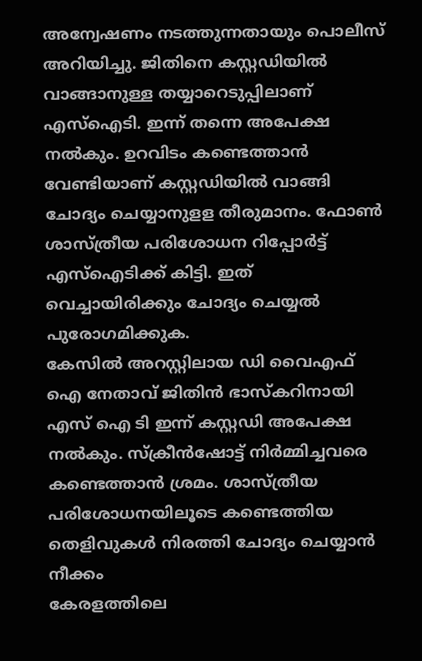അന്വേഷണം നടത്തുന്നതായും പൊലീസ് അറിയിച്ചു. ജിതിനെ കസ്റ്റഡിയിൽ വാങ്ങാനുള്ള തയ്യാറെടുപ്പിലാണ് എസ്ഐടി. ഇന്ന് തന്നെ അപേക്ഷ നൽകും. ഉറവിടം കണ്ടെത്താൻ വേണ്ടിയാണ് കസ്റ്റഡിയിൽ വാങ്ങി ചോദ്യം ചെയ്യാനുളള തീരുമാനം. ഫോൺ ശാസ്ത്രീയ പരിശോധന റിപ്പോർട്ട് എസ്ഐടിക്ക് കിട്ടി. ഇത് വെച്ചായിരിക്കും ചോദ്യം ചെയ്യൽ പുരോഗമിക്കുക.
കേസിൽ അറസ്റ്റിലായ ഡി വൈഎഫ് ഐ നേതാവ് ജിതിൻ ഭാസ്കറിനായി എസ് ഐ ടി ഇന്ന് കസ്റ്റഡി അപേക്ഷ നൽകും. സ്ക്രീൻഷോട്ട് നിർമ്മിച്ചവരെ കണ്ടെത്താൻ ശ്രമം. ശാസ്ത്രീയ പരിശോധനയിലൂടെ കണ്ടെത്തിയ തെളിവുകൾ നിരത്തി ചോദ്യം ചെയ്യാൻ നീക്കം
കേരളത്തിലെ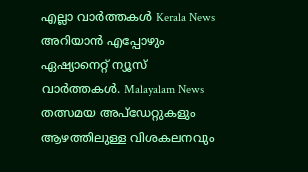എല്ലാ വാർത്തകൾ Kerala News അറിയാൻ എപ്പോഴും ഏഷ്യാനെറ്റ് ന്യൂസ് വാർത്തകൾ. Malayalam News തത്സമയ അപ്ഡേറ്റുകളും ആഴത്തിലുള്ള വിശകലനവും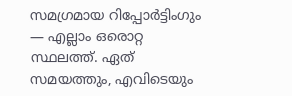സമഗ്രമായ റിപ്പോർട്ടിംഗും — എല്ലാം ഒരൊറ്റ സ്ഥലത്ത്. ഏത് സമയത്തും, എവിടെയും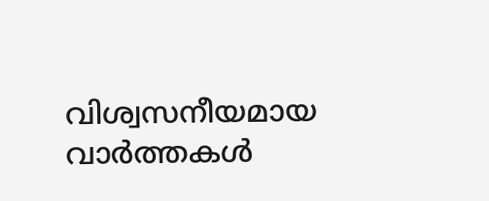വിശ്വസനീയമായ വാർത്തകൾ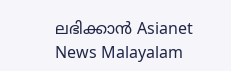ലഭിക്കാൻ Asianet News Malayalam